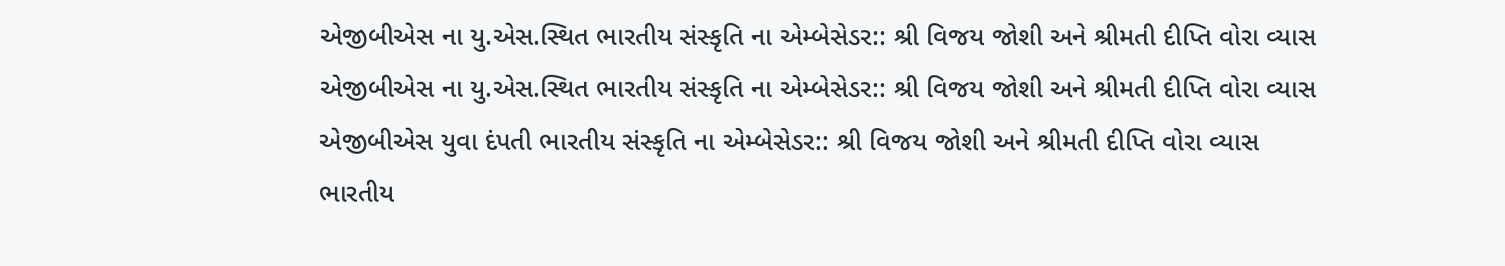એજીબીએસ ના યુ.એસ.સ્થિત ભારતીય સંસ્કૃતિ ના એમ્બેસેડર:: શ્રી વિજય જોશી અને શ્રીમતી દીપ્તિ વોરા વ્યાસ
એજીબીએસ ના યુ.એસ.સ્થિત ભારતીય સંસ્કૃતિ ના એમ્બેસેડર:: શ્રી વિજય જોશી અને શ્રીમતી દીપ્તિ વોરા વ્યાસ
એજીબીએસ યુવા દંપતી ભારતીય સંસ્કૃતિ ના એમ્બેસેડર:: શ્રી વિજય જોશી અને શ્રીમતી દીપ્તિ વોરા વ્યાસ
ભારતીય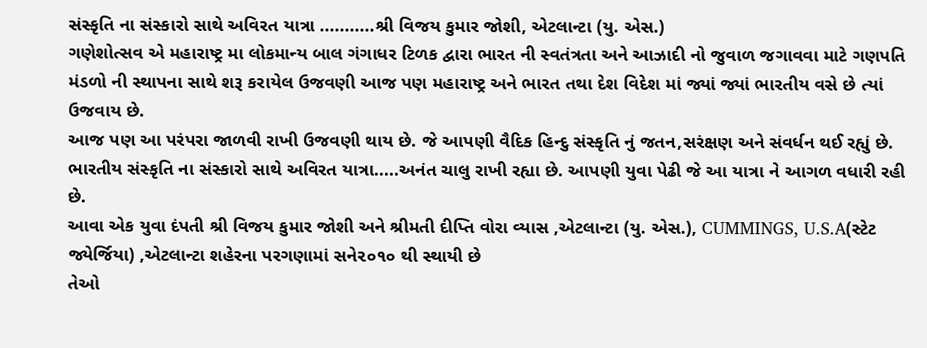સંસ્કૃતિ ના સંસ્કારો સાથે અવિરત યાત્રા ...........શ્રી વિજય કુમાર જોશી, એટલાન્ટા (યુ. એસ.)
ગણેશોત્સવ એ મહારાષ્ટ્ર મા લોકમાન્ય બાલ ગંગાધર ટિળક દ્વારા ભારત ની સ્વતંત્રતા અને આઝાદી નો જુવાળ જગાવવા માટે ગણપતિ મંડળો ની સ્થાપના સાથે શરૂ કરાયેલ ઉજવણી આજ પણ મહારાષ્ટ્ર અને ભારત તથા દેશ વિદેશ માં જ્યાં જ્યાં ભારતીય વસે છે ત્યાં ઉજવાય છે.
આજ પણ આ પરંપરા જાળવી રાખી ઉજવણી થાય છે. જે આપણી વૈદિક હિન્દુ સંસ્કૃતિ નું જતન,સરંક્ષણ અને સંવર્ધન થઈ રહ્યું છે.
ભારતીય સંસ્કૃતિ ના સંસ્કારો સાથે અવિરત યાત્રા.....અનંત ચાલુ રાખી રહ્યા છે. આપણી યુવા પેઢી જે આ યાત્રા ને આગળ વધારી રહી છે.
આવા એક યુવા દંપતી શ્રી વિજય કુમાર જોશી અને શ્રીમતી દીપ્તિ વોરા વ્યાસ ,એટલાન્ટા (યુ. એસ.), CUMMINGS, U.S.A(સ્ટેટ જ્યેર્જિયા) ,એટલાન્ટા શહેરના પરગણામાં સને૨૦૧૦ થી સ્થાયી છે
તેઓ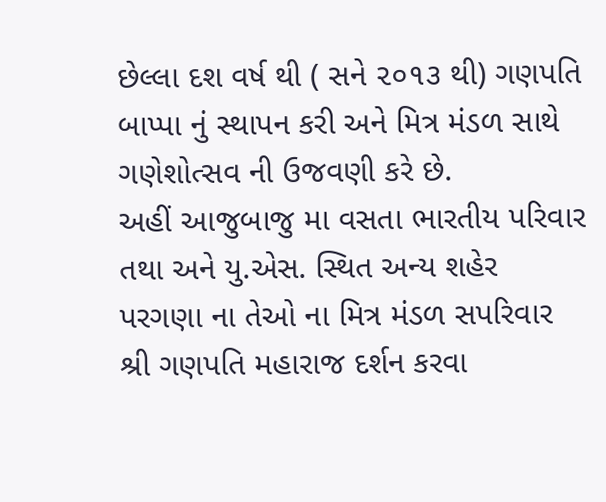છેલ્લા દશ વર્ષ થી ( સને ૨૦૧૩ થી) ગણપતિ બાપ્પા નું સ્થાપન કરી અને મિત્ર મંડળ સાથે ગણેશોત્સવ ની ઉજવણી કરે છે.
અહીં આજુબાજુ મા વસતા ભારતીય પરિવાર તથા અને યુ.એસ. સ્થિત અન્ય શહેર પરગણા ના તેઓ ના મિત્ર મંડળ સપરિવાર શ્રી ગણપતિ મહારાજ દર્શન કરવા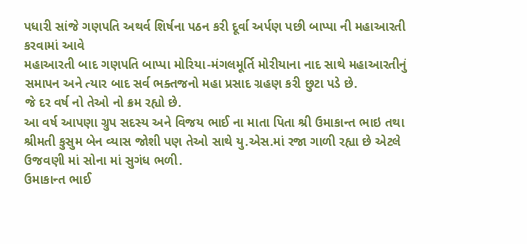પધારી સાંજે ગણપતિ અથર્વ શિર્ષના પઠન કરી દૂર્વા અર્પણ પછી બાપ્પા ની મહાઆરતી કરવામાં આવે
મહાઆરતી બાદ ગણપતિ બાપ્પા મોરિયા-મંગલમૂર્તિ મોરીયાના નાદ સાથે મહાઆરતીનું સમાપન અને ત્યાર બાદ સર્વ ભક્તજનો મહા પ્રસાદ ગ્રહણ કરી છુટા પડે છે.
જે દર વર્ષ નો તેઓ નો ક્રમ રહ્યો છે.
આ વર્ષ આપણા ગ્રુપ સદસ્ય અને વિજય ભાઈ ના માતા પિતા શ્રી ઉમાકાન્ત ભાઇ તથા શ્રીમતી કુસુમ બેન વ્યાસ જોશી પણ તેઓ સાથે યુ.એસ.માં રજા ગાળી રહ્યા છે એટલે ઉજવણી માં સોના માં સુગંધ ભળી.
ઉમાકાન્ત ભાઈ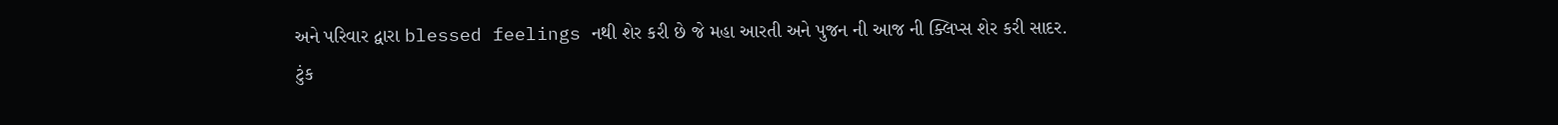અને પરિવાર દ્વારા blessed feelings નથી શેર કરી છે જે મહા આરતી અને પુજન ની આજ ની ક્લિપ્સ શેર કરી સાદર.
ટુંક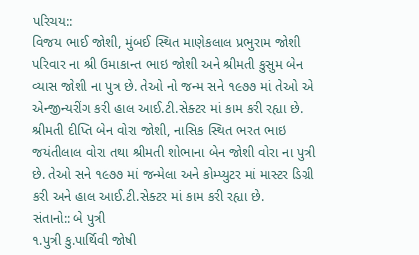પરિચય::
વિજય ભાઈ જોશી, મુંબઈ સ્થિત માણેકલાલ પ્રભુરામ જોશી પરિવાર ના શ્રી ઉમાકાન્ત ભાઇ જોશી અને શ્રીમતી કુસુમ બેન વ્યાસ જોશી ના પુત્ર છે. તેઓ નો જન્મ સને ૧૯૭૭ માં તેઓ એ એન્જીન્યરીંગ કરી હાલ આઈ.ટી.સેક્ટર માં કામ કરી રહ્યા છે.
શ્રીમતી દીપ્તિ બેન વોરા જોશી, નાસિક સ્થિત ભરત ભાઇ જયંતીલાલ વોરા તથા શ્રીમતી શોભાના બેન જોશી વોરા ના પુત્રી છે. તેઓ સને ૧૯૭૭ માં જન્મેલા અને કોમ્પ્યુટર માં માસ્ટર ડિગ્રી કરી અને હાલ આઈ.ટી.સેક્ટર માં કામ કરી રહ્યા છે.
સંતાનો:: બે પુત્રી
૧.પુત્રી કુ.પાર્થિવી જોષી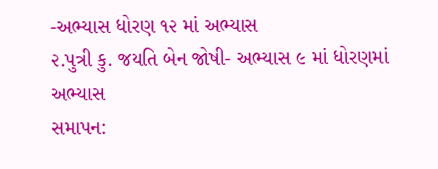-અભ્યાસ ધોરણ ૧૨ માં અભ્યાસ
૨.પુત્રી કુ. જયતિ બેન જોષી- અભ્યાસ ૯ માં ધોરણમાં અભ્યાસ
સમાપન: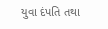યુવા દંપતિ તથા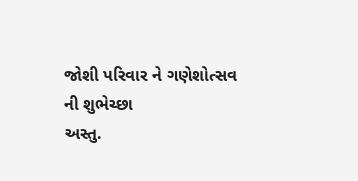જોશી પરિવાર ને ગણેશોત્સવ ની શુભેચ્છા
અસ્તુ.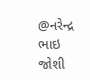@નરેન્દ્ર ભાઇ જોશી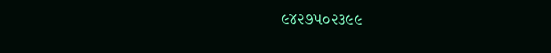૯૪૨૭૫૦૨૩૯૯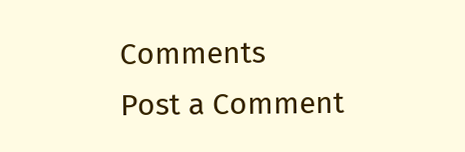Comments
Post a Comment